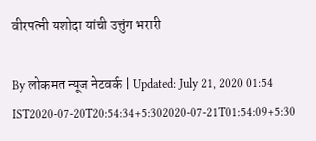वीरपत्नी यशोदा यांची उत्तुंग भरारी

By लोकमत न्यूज नेटवर्क | Updated: July 21, 2020 01:54 IST2020-07-20T20:54:34+5:302020-07-21T01:54:09+5:30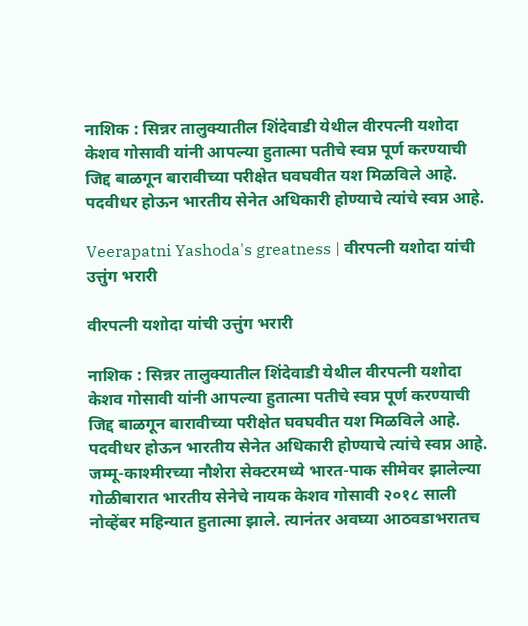नाशिक : सिन्नर तालुक्यातील शिंदेवाडी येथील वीरपत्नी यशोदा केशव गोसावी यांनी आपल्या हुतात्मा पतीचे स्वप्न पूर्ण करण्याची जिद्द बाळगून बारावीच्या परीक्षेत घवघवीत यश मिळविले आहे. पदवीधर होऊन भारतीय सेनेत अधिकारी होण्याचे त्यांचे स्वप्न आहे.

Veerapatni Yashoda's greatness | वीरपत्नी यशोदा यांची उत्तुंग भरारी

वीरपत्नी यशोदा यांची उत्तुंग भरारी

नाशिक : सिन्नर तालुक्यातील शिंदेवाडी येथील वीरपत्नी यशोदा केशव गोसावी यांनी आपल्या हुतात्मा पतीचे स्वप्न पूर्ण करण्याची जिद्द बाळगून बारावीच्या परीक्षेत घवघवीत यश मिळविले आहे. पदवीधर होऊन भारतीय सेनेत अधिकारी होण्याचे त्यांचे स्वप्न आहे.
जम्मू-काश्मीरच्या नौशेरा सेक्टरमध्ये भारत-पाक सीमेवर झालेल्या गोळीबारात भारतीय सेनेचे नायक केशव गोसावी २०१८ साली नोव्हेंबर महिन्यात हुतात्मा झाले. त्यानंतर अवघ्या आठवडाभरातच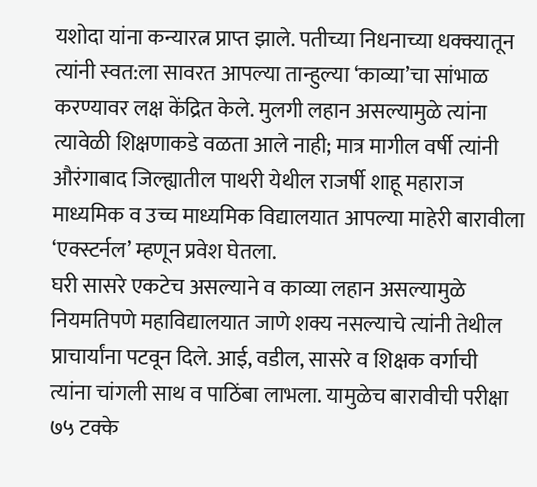यशोदा यांना कन्यारत्न प्राप्त झाले. पतीच्या निधनाच्या धक्क्यातून त्यांनी स्वत:ला सावरत आपल्या तान्हुल्या ‘काव्या’चा सांभाळ करण्यावर लक्ष केंद्रित केले. मुलगी लहान असल्यामुळे त्यांना त्यावेळी शिक्षणाकडे वळता आले नाही; मात्र मागील वर्षी त्यांनी औरंगाबाद जिल्ह्यातील पाथरी येथील राजर्षी शाहू महाराज माध्यमिक व उच्च माध्यमिक विद्यालयात आपल्या माहेरी बारावीला ‘एक्स्टर्नल’ म्हणून प्रवेश घेतला.
घरी सासरे एकटेच असल्याने व काव्या लहान असल्यामुळे नियमतिपणे महाविद्यालयात जाणे शक्य नसल्याचे त्यांनी तेथील प्राचार्यांना पटवून दिले. आई, वडील, सासरे व शिक्षक वर्गाची त्यांना चांगली साथ व पाठिंबा लाभला. यामुळेच बारावीची परीक्षा ७५ टक्के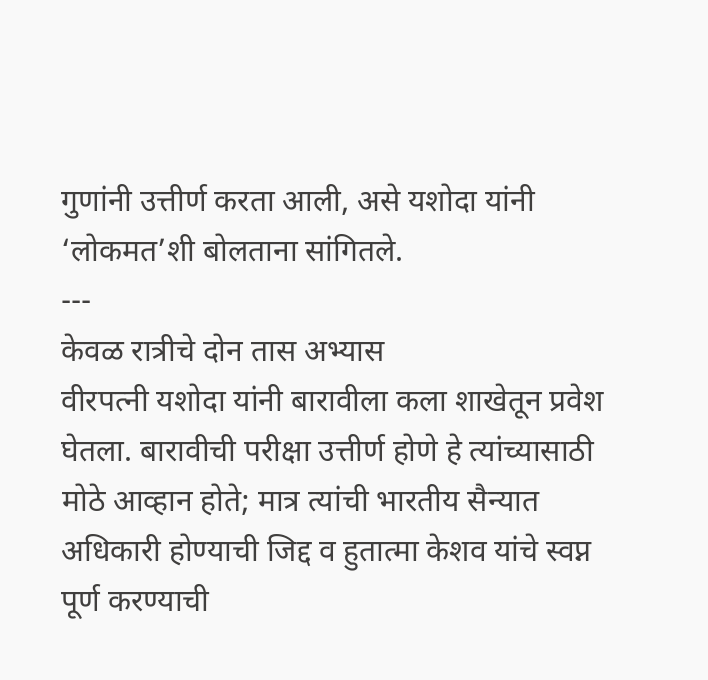गुणांनी उत्तीर्ण करता आली, असे यशोदा यांनी ‘लोकमत’शी बोलताना सांगितले.
---
केवळ रात्रीचे दोन तास अभ्यास
वीरपत्नी यशोदा यांनी बारावीला कला शाखेतून प्रवेश घेतला. बारावीची परीक्षा उत्तीर्ण होणे हे त्यांच्यासाठी मोठे आव्हान होते; मात्र त्यांची भारतीय सैन्यात अधिकारी होण्याची जिद्द व हुतात्मा केशव यांचे स्वप्न पूर्ण करण्याची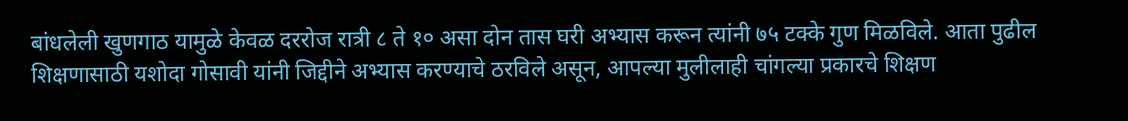बांधलेली खुणगाठ यामुळे केवळ दररोज रात्री ८ ते १० असा दोन तास घरी अभ्यास करून त्यांनी ७५ टक्के गुण मिळविले. आता पुढील शिक्षणासाठी यशोदा गोसावी यांनी जिद्दीने अभ्यास करण्याचे ठरविले असून, आपल्या मुलीलाही चांगल्या प्रकारचे शिक्षण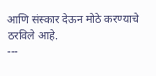आणि संस्कार देऊन मोठे करण्याचे ठरविले आहे.
---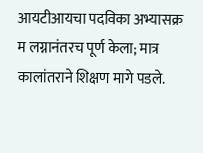आयटीआयचा पदविका अभ्यासक्र म लग्नानंतरच पूर्ण केला; मात्र कालांतराने शिक्षण मागे पडले.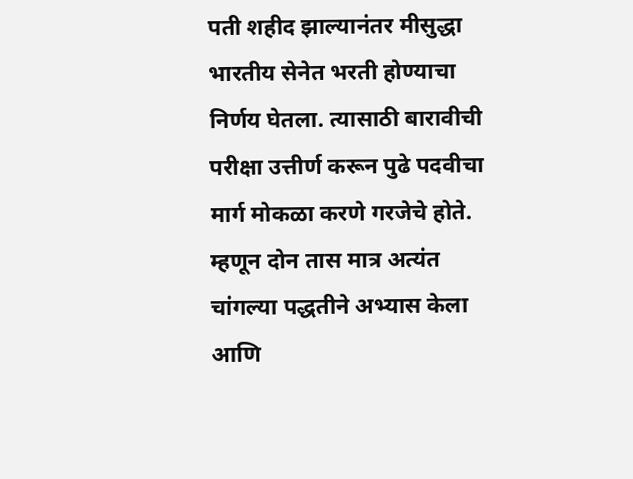पती शहीद झाल्यानंतर मीसुद्धा भारतीय सेनेत भरती होण्याचा निर्णय घेतला. त्यासाठी बारावीची परीक्षा उत्तीर्ण करून पुढे पदवीचा मार्ग मोकळा करणे गरजेचे होते. म्हणून दोन तास मात्र अत्यंत चांगल्या पद्धतीने अभ्यास केला आणि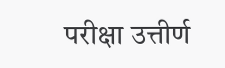परीक्षा उत्तीर्ण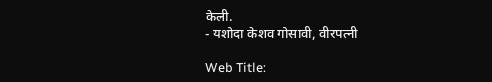केली.
- यशोदा केशव गोसावी, वीरपत्नी

Web Title: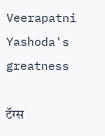Veerapatni Yashoda's greatness

टॅग्स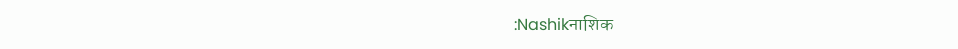:Nashikनाशिक